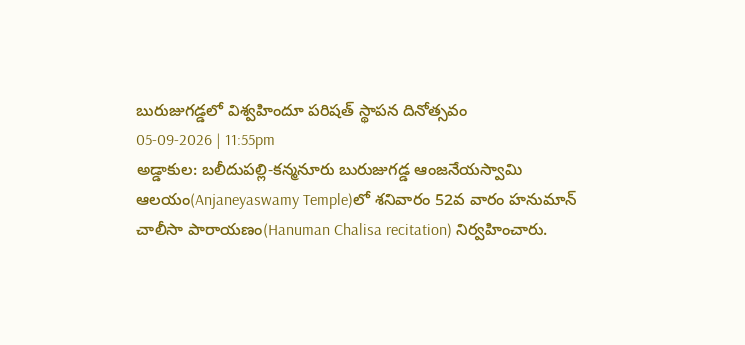బురుజుగడ్డలో విశ్వహిందూ పరిషత్ స్థాపన దినోత్సవం
05-09-2026 | 11:55pm
అడ్డాకుల: బలీదుపల్లి-కన్మనూరు బురుజుగడ్డ ఆంజనేయస్వామి ఆలయం(Anjaneyaswamy Temple)లో శనివారం 52వ వారం హనుమాన్ చాలీసా పారాయణం(Hanuman Chalisa recitation) నిర్వహించారు.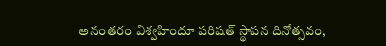అనంతరం విశ్వహిందూ పరిషత్ స్థాపన దినోత్సవం,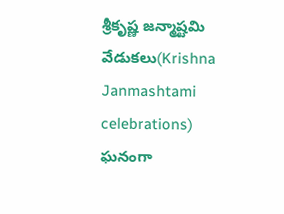శ్రీకృష్ణ జన్మాష్టమి వేడుకలు(Krishna Janmashtami celebrations) ఘనంగా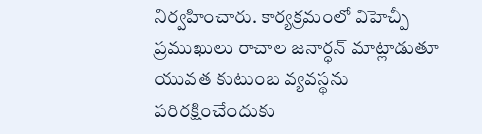నిర్వహించారు. కార్యక్రమంలో విహెచ్పీ ప్రముఖులు రాచాల జనార్ధన్ మాట్లాడుతూ యువత కుటుంబ వ్యవస్థను పరిరక్షించేందుకు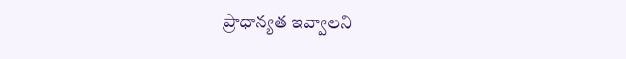ప్రాధాన్యత ఇవ్వాలని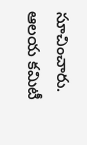సూచించారు. ఆలయ కమిటీ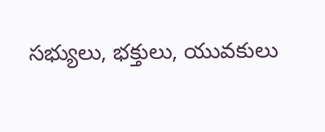సభ్యులు, భక్తులు, యువకులు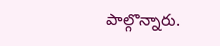పాల్గొన్నారు.